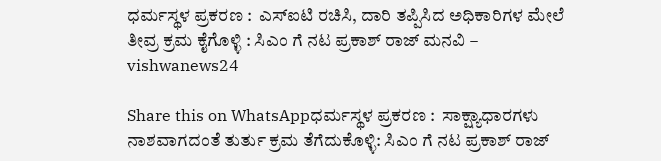ಧರ್ಮಸ್ಥಳ ಪ್ರಕರಣ :  ಎಸ್‌ಐಟಿ ರಚಿಸಿ, ದಾರಿ ತಪ್ಪಿಸಿದ ಅಧಿಕಾರಿಗಳ ಮೇಲೆ ತೀವ್ರ ಕ್ರಮ ಕೈಗೊಳ್ಳಿ : ಸಿಎಂ ಗೆ ನಟ ಪ್ರಕಾಶ್‌ ರಾಜ್‌ ಮನವಿ – vishwanews24

Share this on WhatsAppಧರ್ಮಸ್ಥಳ ಪ್ರಕರಣ :  ಸಾಕ್ಷ್ಯಾಧಾರಗಳು ನಾಶವಾಗದಂತೆ ತುರ್ತು ಕ್ರಮ ತೆಗೆದುಕೊಳ್ಳಿ: ಸಿಎಂ ಗೆ ನಟ ಪ್ರಕಾಶ್‌ ರಾಜ್‌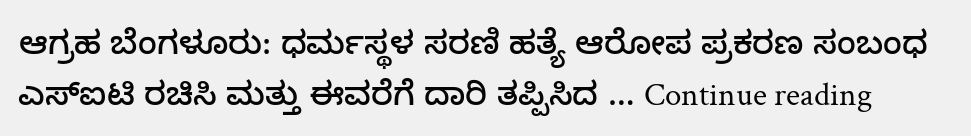ಆಗ್ರಹ ಬೆಂಗಳೂರು: ಧರ್ಮಸ್ಥಳ ಸರಣಿ ಹತ್ಯೆ ಆರೋಪ ಪ್ರಕರಣ ಸಂಬಂಧ ಎಸ್‌ಐಟಿ ರಚಿಸಿ ಮತ್ತು ಈವರೆಗೆ ದಾರಿ ತಪ್ಪಿಸಿದ … Continue reading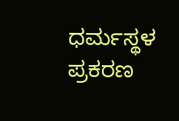ಧರ್ಮಸ್ಥಳ ಪ್ರಕರಣ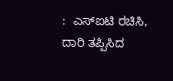:  ಎಸ್‌ಐಟಿ ರಚಿಸಿ, ದಾರಿ ತಪ್ಪಿಸಿದ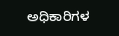ಅಧಿಕಾರಿಗಳ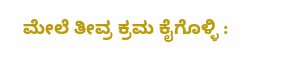ಮೇಲೆ ತೀವ್ರ ಕ್ರಮ ಕೈಗೊಳ್ಳಿ :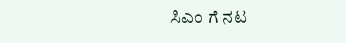ಸಿಎಂ ಗೆ ನಟ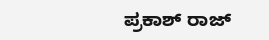ಪ್ರಕಾಶ್‌ ರಾಜ್‌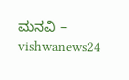ಮನವಿ – vishwanews24